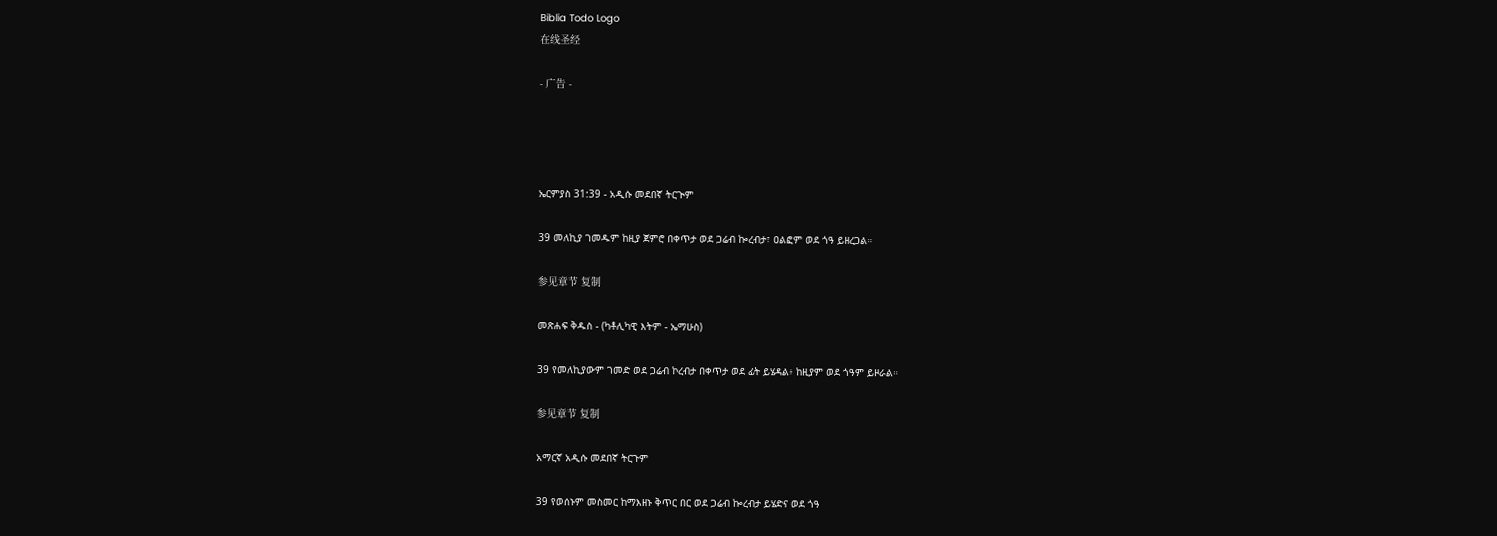Biblia Todo Logo
在线圣经

- 广告 -




ኤርምያስ 31:39 - አዲሱ መደበኛ ትርጒም

39 መለኪያ ገመዱም ከዚያ ጀምሮ በቀጥታ ወደ ጋሬብ ኰረብታ፣ ዐልፎም ወደ ጎዓ ይዘረጋል።

参见章节 复制

መጽሐፍ ቅዱስ - (ካቶሊካዊ እትም - ኤማሁስ)

39 የመለኪያውም ገመድ ወደ ጋሬብ ኮረብታ በቀጥታ ወደ ፊት ይሄዳል፥ ከዚያም ወደ ጎዓም ይዞራል።

参见章节 复制

አማርኛ አዲሱ መደበኛ ትርጉም

39 የወሰኑም መስመር ከማእዘኑ ቅጥር በር ወደ ጋሬብ ኰረብታ ይሄድና ወደ ጎዓ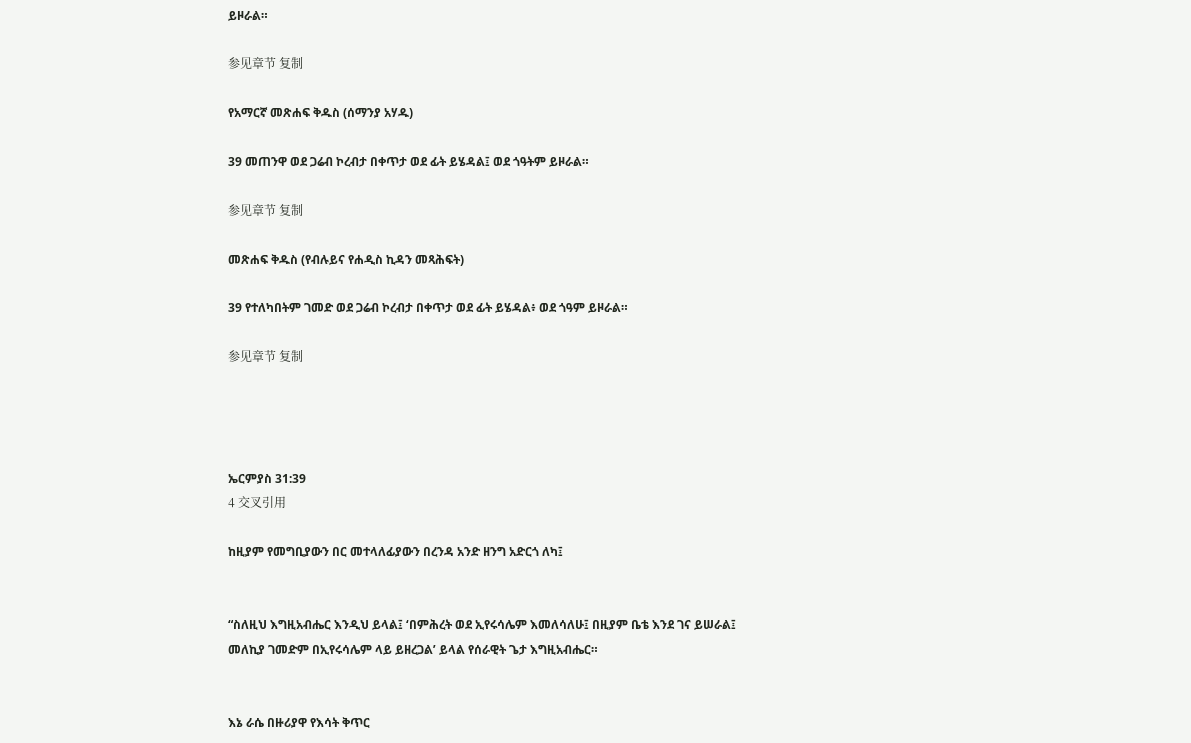ይዞራል።

参见章节 复制

የአማርኛ መጽሐፍ ቅዱስ (ሰማንያ አሃዱ)

39 መጠንዋ ወደ ጋሬብ ኮረብታ በቀጥታ ወደ ፊት ይሄዳል፤ ወደ ጎዓትም ይዞራል።

参见章节 复制

መጽሐፍ ቅዱስ (የብሉይና የሐዲስ ኪዳን መጻሕፍት)

39 የተለካበትም ገመድ ወደ ጋሬብ ኮረብታ በቀጥታ ወደ ፊት ይሄዳል፥ ወደ ጎዓም ይዞራል።

参见章节 复制




ኤርምያስ 31:39
4 交叉引用

ከዚያም የመግቢያውን በር መተላለፊያውን በረንዳ አንድ ዘንግ አድርጎ ለካ፤


“ስለዚህ እግዚአብሔር እንዲህ ይላል፤ ‘በምሕረት ወደ ኢየሩሳሌም እመለሳለሁ፤ በዚያም ቤቴ እንደ ገና ይሠራል፤ መለኪያ ገመድም በኢየሩሳሌም ላይ ይዘረጋል’ ይላል የሰራዊት ጌታ እግዚአብሔር።


እኔ ራሴ በዙሪያዋ የእሳት ቅጥር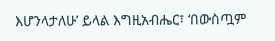እሆንላታለሁ’ ይላል እግዚአብሔር፣ ‘በውስጧም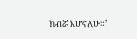ክብሯ እሆናለሁ።’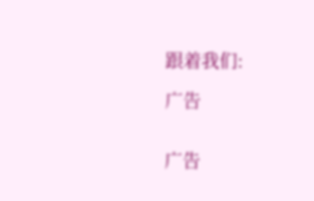跟着我们:

广告


广告